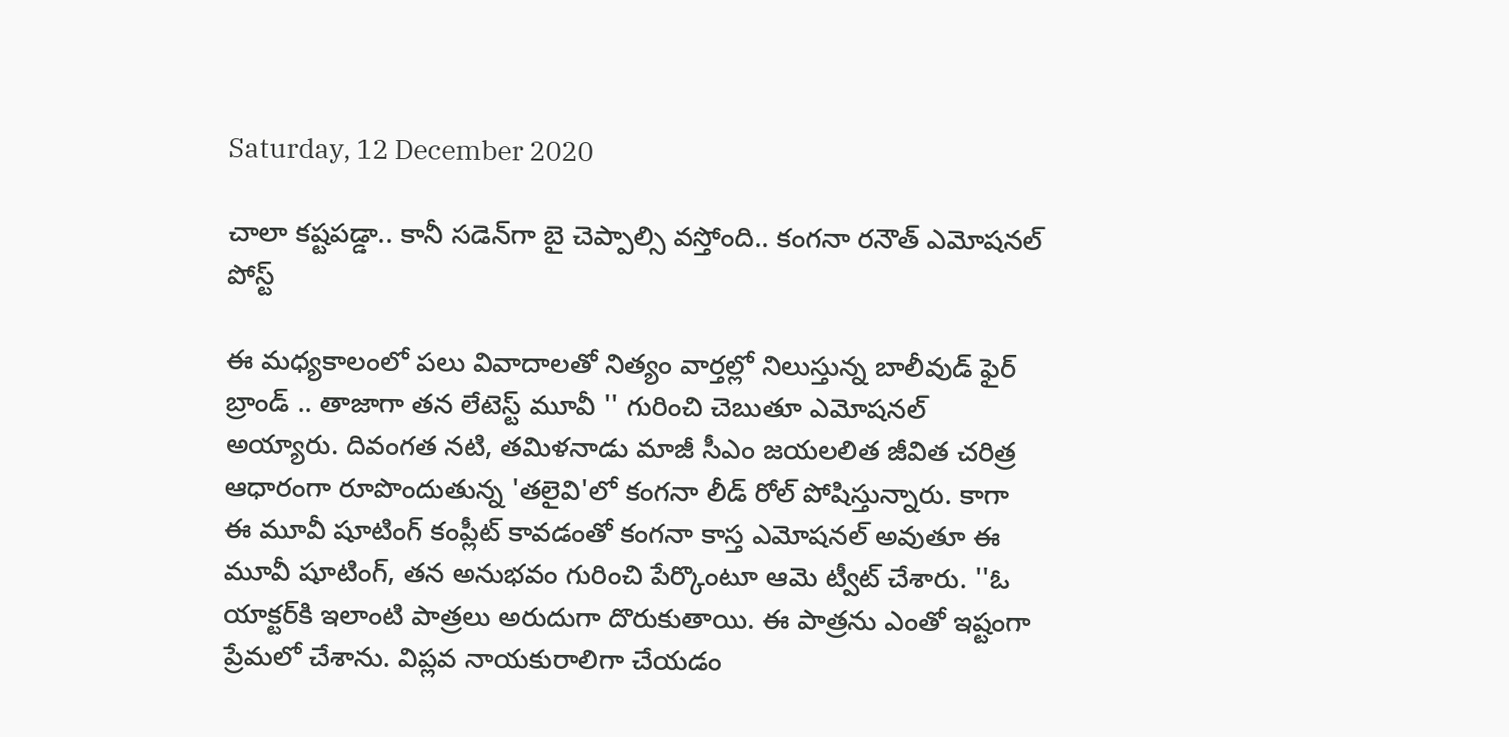Saturday, 12 December 2020

చాలా కష్టపడ్డా.. కానీ సడెన్‌గా బై చెప్పాల్సి వస్తోంది.. కంగనా రనౌత్ ఎమోషనల్ పోస్ట్

ఈ మధ్యకాలంలో పలు వివాదాలతో నిత్యం వార్తల్లో నిలుస్తున్న బాలీవుడ్ ఫైర్ బ్రాండ్ .. తాజాగా తన లేటెస్ట్ మూవీ '' గురించి చెబుతూ ఎమోషనల్ అయ్యారు. దివంగత నటి, తమిళనాడు మాజీ సీఎం జయలలిత జీవిత చరిత్ర ఆధారంగా రూపొందుతున్న 'తలైవి'లో కంగనా లీడ్ రోల్ పోషిస్తున్నారు. కాగా ఈ మూవీ షూటింగ్ కంప్లీట్ కావడంతో కంగనా కాస్త ఎమోషనల్ అవుతూ ఈ మూవీ షూటింగ్, తన అనుభవం గురించి పేర్కొంటూ ఆమె ట్వీట్ చేశారు. ''ఓ యాక్టర్‌కి ఇలాంటి పాత్రలు అరుదుగా దొరుకుతాయి. ఈ పాత్రను ఎంతో ఇష్టంగా ప్రేమలో చేశాను. విప్లవ నాయకురాలిగా చేయడం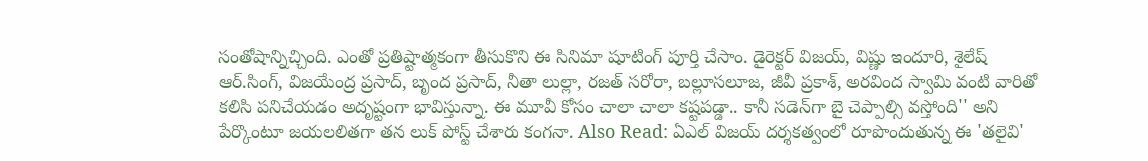సంతోషాన్నిచ్చింది. ఎంతో ప్రతిష్టాత్మకంగా తీసుకొని ఈ సినిమా షూటింగ్‌ పూర్తి చేసాం. డైరెక్టర్‌ విజయ్‌, విష్ణు ఇందూరి, శైలేష్‌ ఆర్‌.సింగ్, విజయేంద్ర ప్రసాద్‌, బృంద ప్ర‌సాద్‌, నీతా లుల్లా, ర‌జ‌త్ స‌రోరా, బ‌ల్లూస‌లూజ‌, జీవీ ప్ర‌కాశ్, అర‌వింద స్వామి వంటి వారితో కలిసి పనిచేయడం అదృష్టంగా భావిస్తున్నా. ఈ మూవీ కోసం చాలా చాలా కష్టపడ్డా.. కానీ సడెన్‌గా బై చెప్పాల్సి వస్తోంది'' అని పేర్కొంటూ జయలలితగా తన లుక్ పోస్ట్ చేశారు కంగనా. Also Read: ఏఎల్ విజయ్ దర్శకత్వంలో రూపొందుతున్న ఈ 'తలైవి'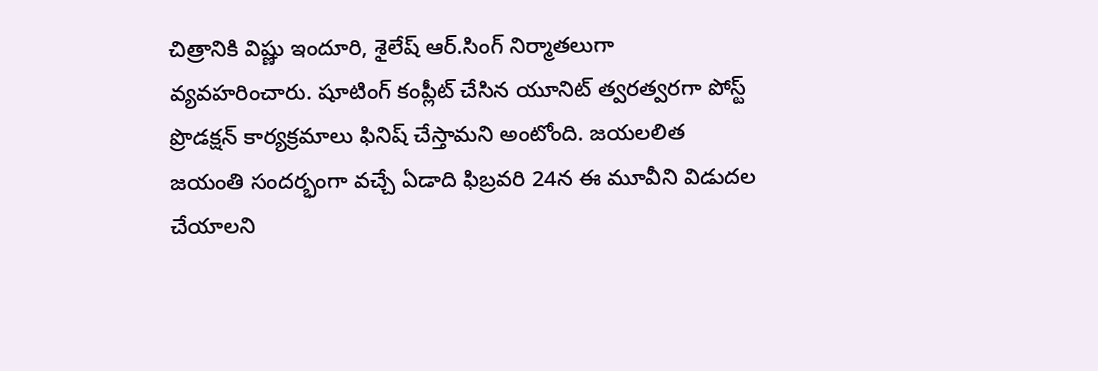చిత్రానికి విష్ణు ఇందూరి, శైలేష్‌ ఆర్‌.సింగ్ నిర్మాతలుగా వ్యవహరించారు. షూటింగ్ కంప్లీట్ చేసిన యూనిట్ త్వరత్వరగా పోస్ట్‌ ప్రొడక్షన్‌ కార్యక్రమాలు ఫినిష్ చేస్తామని అంటోంది. జయలలిత జయంతి సందర్భంగా వచ్చే ఏడాది ఫిబ్రవరి 24న ఈ మూవీని విడుదల చేయాలని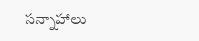సన్నాహాలు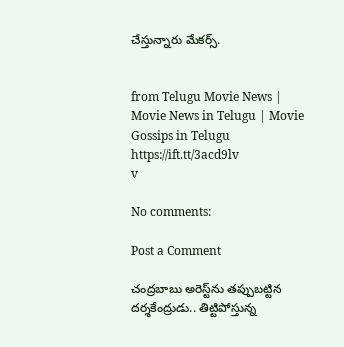చేస్తున్నారు మేకర్స్.


from Telugu Movie News | Movie News in Telugu | Movie Gossips in Telugu https://ift.tt/3acd9lv
v

No comments:

Post a Comment

చంద్రబాబు అరెస్ట్‌ను తప్పుబట్టిన దర్శకేంద్రుడు.. తిట్టిపోస్తున్న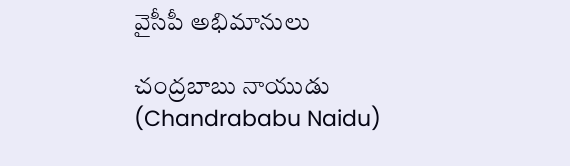వైసీపీ అభిమానులు

చంద్రబాబు నాయుడు (Chandrababu Naidu)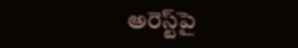అరెస్ట్‌పై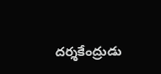దర్శకేంద్రుడు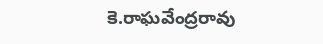కె.రాఘవేంద్రరావు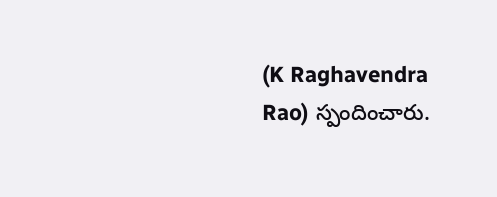(K Raghavendra Rao) స్పందించారు.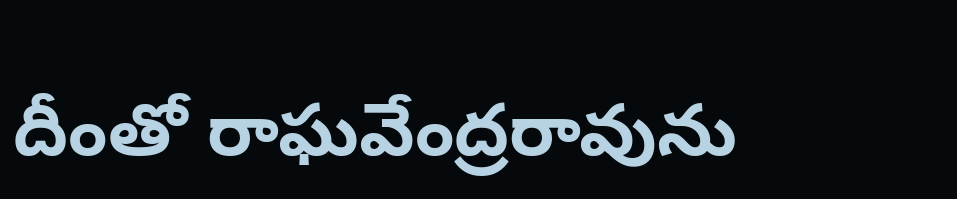దీంతో రాఘవేంద్రరావును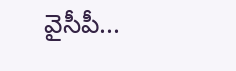వైసీపీ...